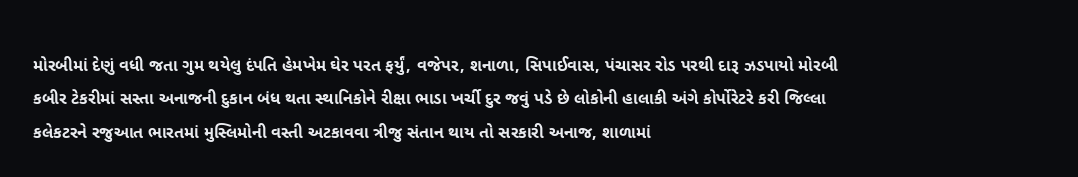મોરબીમાં દેણું વધી જતા ગુમ થયેલુ દંપતિ હેમખેમ ઘેર પરત ફર્યું, વજેપર, શનાળા, સિપાઈવાસ, પંચાસર રોડ પરથી દારૂ ઝડપાયો મોરબી કબીર ટેકરીમાં સસ્તા અનાજની દુકાન બંધ થતા સ્થાનિકોને રીક્ષા ભાડા ખર્ચી દુર જવું પડે છે લોકોની હાલાકી અંગે કોર્પોરેટરે કરી જિલ્લા કલેકટરને રજુઆત ભારતમાં મુસ્લિમોની વસ્તી અટકાવવા ત્રીજુ સંતાન થાય તો સરકારી અનાજ, શાળામાં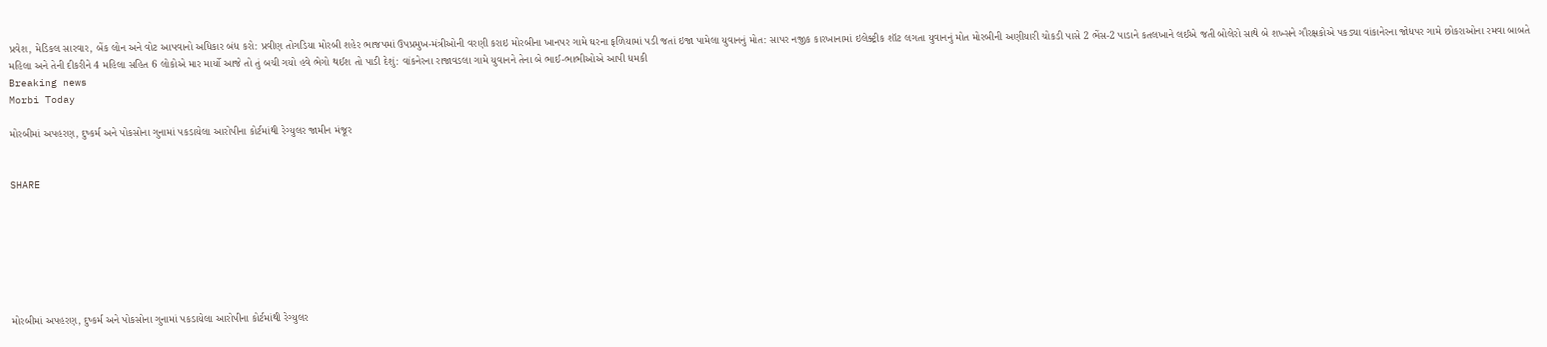પ્રવેશ, મેડિકલ સારવાર, બેંક લોન અને વોટ આપવાનો અધિકાર બંધ કરો: પ્રવીણ તોગડિયા મોરબી શહેર ભાજપમાં ઉપપ્રમુખ-મંત્રીઓની વરણી કરાઇ મોરબીના ખાનપર ગામે ઘરના ફળિયામાં પડી જતાં ઇજા પામેલા યુવાનનું મોત: સાપર નજીક કારખાનામાં ઇલેક્ટ્રીક શૉટ લગતા યુવાનનું મોત મોરબીની અણીયારી ચોકડી પાસે 2 ભેંસ-2 પાડાને કતલખાને લઈએ જતી બોલેરો સાથે બે શખ્સને ગૌરક્ષકોએ પકડ્યા વાંકાનેરના જોધપર ગામે છોકરાઓના રમવા બાબતે મહિલા અને તેની દીકરીને 4 મહિલા સહિત 6 લોકોએ માર માર્યો આજે તો તું બચી ગયો હવે ભેગો થઈશ તો પાડી દેશું: વાંકનેરના રાજાવડલા ગામે યુવાનને તેના બે ભાઈ-ભાભીઓએ આપી ધમકી
Breaking news
Morbi Today

મોરબીમાં અપહરણ, દુષ્કર્મ અને પોકસોના ગુનામાં પકડાયેલા આરોપીના કોર્ટમાંથી રેગ્યુલર જામીન મંજૂર


SHARE







મોરબીમાં અપહરણ, દુષ્કર્મ અને પોકસોના ગુનામાં પકડાયેલા આરોપીના કોર્ટમાંથી રેગ્યુલર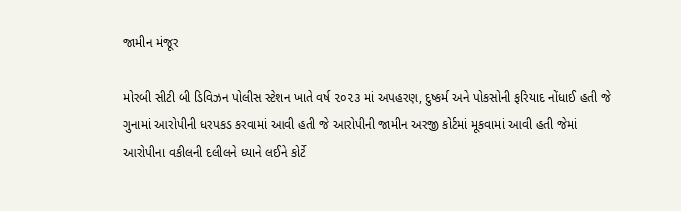જામીન મંજૂર

મોરબી સીટી બી ડિવિઝન પોલીસ સ્ટેશન ખાતે વર્ષ ૨૦૨૩ માં અપહરણ, દુષ્કર્મ અને પોકસોની ફરિયાદ નોંધાઈ હતી જે ગુનામાં આરોપીની ધરપકડ કરવામાં આવી હતી જે આરોપીની જામીન અરજી કોર્ટમાં મૂકવામાં આવી હતી જેમાં આરોપીના વકીલની દલીલને ધ્યાને લઈને કોર્ટે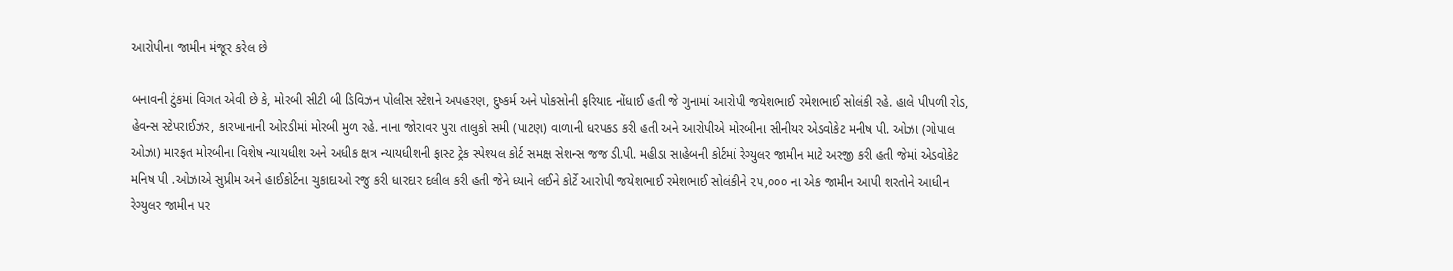આરોપીના જામીન મંજૂર કરેલ છે

બનાવની ટુંકમાં વિગત એવી છે કે, મોરબી સીટી બી ડિવિઝન પોલીસ સ્ટેશને અપહરણ, દુષ્કર્મ અને પોકસોની ફરિયાદ નોંધાઈ હતી જે ગુનામાં આરોપી જયેશભાઈ રમેશભાઈ સોલંકી રહે. હાલે પીપળી રોડ, હેવન્સ સ્ટેપરાઈઝર, કારખાનાની ઓરડીમાં મોરબી મુળ રહે. નાના જોરાવર પુરા તાલુકો સમી (પાટણ) વાળાની ધરપકડ કરી હતી અને આરોપીએ મોરબીના સીનીયર એડવોકેટ મનીષ પી. ઓઝા (ગોપાલ ઓઝા) મારફત મોરબીના વિશેષ ન્યાયધીશ અને અધીક ક્ષત્ર ન્યાયધીશની ફાસ્ટ ટ્રેક સ્પેશ્યલ કોર્ટ સમક્ષ સેશન્સ જજ ડી.પી. મહીડા સાહેબની કોર્ટમાં રેગ્યુલર જામીન માટે અરજી કરી હતી જેમાં એડવોકેટ મનિષ પી .ઓઝાએ સુપ્રીમ અને હાઈકોર્ટના ચુકાદાઓ રજુ કરી ધારદાર દલીલ કરી હતી જેને ધ્યાને લઈને કોર્ટે આરોપી જયેશભાઈ રમેશભાઈ સોલંકીને ૨૫,૦૦૦ ના એક જામીન આપી શરતોને આધીન રેગ્યુલર જામીન પર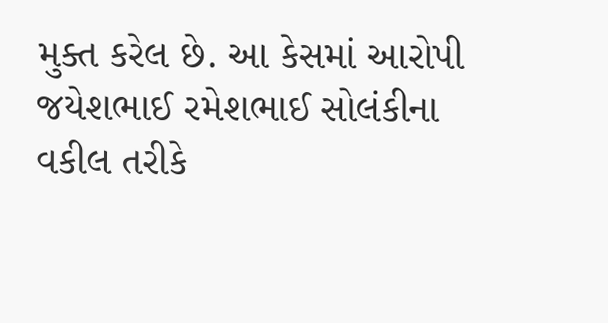મુક્ત કરેલ છે. આ કેસમાં આરોપી જયેશભાઈ રમેશભાઈ સોલંકીના વકીલ તરીકે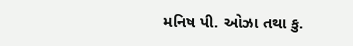મનિષ પી. ઓઝા તથા કુ.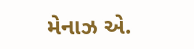મેનાઝ એ.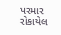પરમાર રોકાયેલ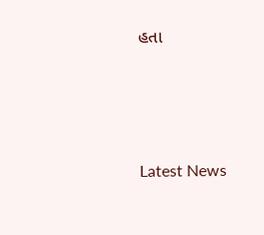હતા






Latest News